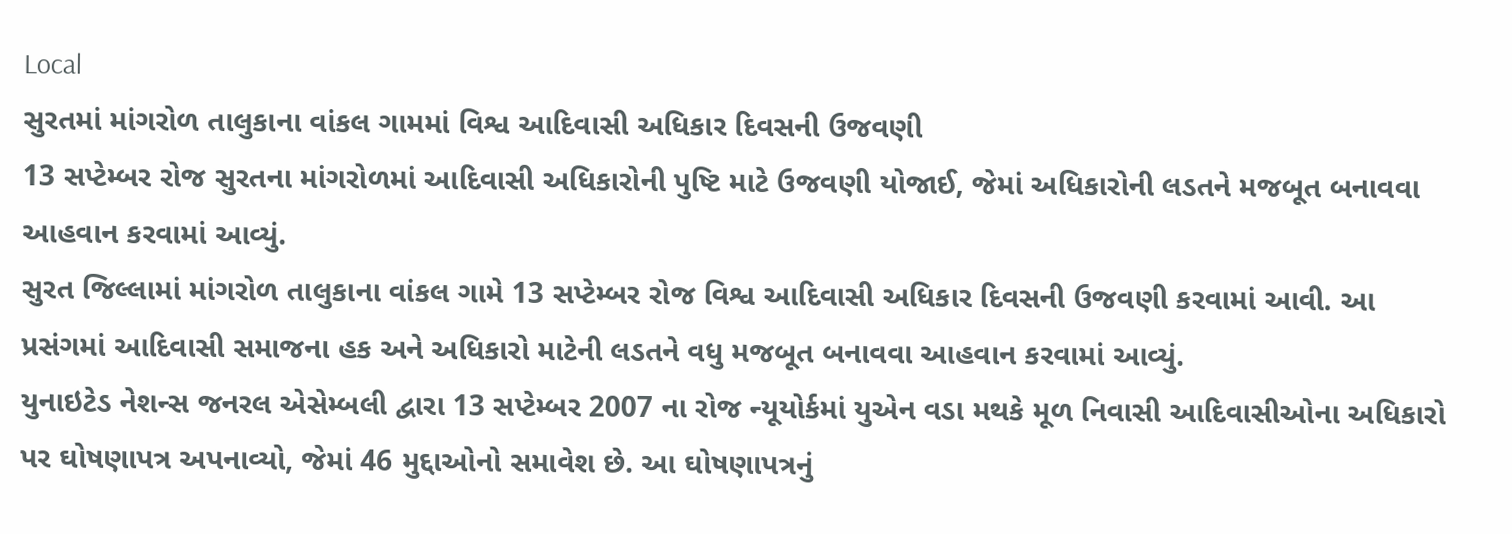Local
સુરતમાં માંગરોળ તાલુકાના વાંકલ ગામમાં વિશ્વ આદિવાસી અધિકાર દિવસની ઉજવણી
13 સપ્ટેમ્બર રોજ સુરતના માંગરોળમાં આદિવાસી અધિકારોની પુષ્ટિ માટે ઉજવણી યોજાઈ, જેમાં અધિકારોની લડતને મજબૂત બનાવવા આહવાન કરવામાં આવ્યું.
સુરત જિલ્લામાં માંગરોળ તાલુકાના વાંકલ ગામે 13 સપ્ટેમ્બર રોજ વિશ્વ આદિવાસી અધિકાર દિવસની ઉજવણી કરવામાં આવી. આ પ્રસંગમાં આદિવાસી સમાજના હક અને અધિકારો માટેની લડતને વધુ મજબૂત બનાવવા આહવાન કરવામાં આવ્યું.
યુનાઇટેડ નેશન્સ જનરલ એસેમ્બલી દ્વારા 13 સપ્ટેમ્બર 2007 ના રોજ ન્યૂયોર્કમાં યુએન વડા મથકે મૂળ નિવાસી આદિવાસીઓના અધિકારો પર ઘોષણાપત્ર અપનાવ્યો, જેમાં 46 મુદ્દાઓનો સમાવેશ છે. આ ઘોષણાપત્રનું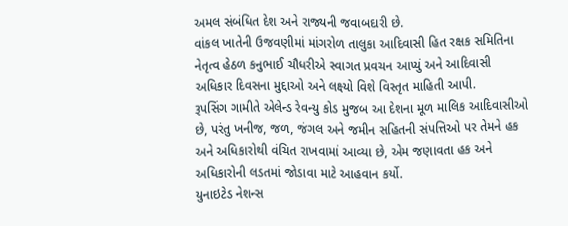અમલ સંબંધિત દેશ અને રાજ્યની જવાબદારી છે.
વાંકલ ખાતેની ઉજવણીમાં માંગરોળ તાલુકા આદિવાસી હિત રક્ષક સમિતિના નેતૃત્વ હેઠળ કનુભાઈ ચૌધરીએ સ્વાગત પ્રવચન આપ્યું અને આદિવાસી અધિકાર દિવસના મુદ્દાઓ અને લક્ષ્યો વિશે વિસ્તૃત માહિતી આપી.
રૂપસિંગ ગામીતે એલેન્ડ રેવન્યુ કોડ મુજબ આ દેશના મૂળ માલિક આદિવાસીઓ છે, પરંતુ ખનીજ, જળ, જંગલ અને જમીન સહિતની સંપત્તિઓ પર તેમને હક અને અધિકારોથી વંચિત રાખવામાં આવ્યા છે, એમ જણાવતા હક અને અધિકારોની લડતમાં જોડાવા માટે આહવાન કર્યો.
યુનાઇટેડ નેશન્સ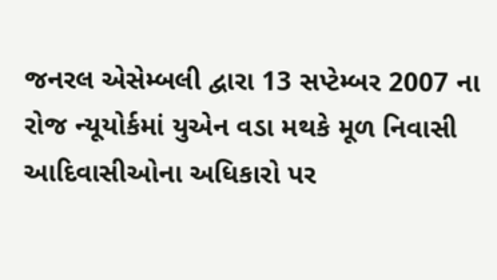જનરલ એસેમ્બલી દ્વારા 13 સપ્ટેમ્બર 2007 ના રોજ ન્યૂયોર્કમાં યુએન વડા મથકે મૂળ નિવાસી આદિવાસીઓના અધિકારો પર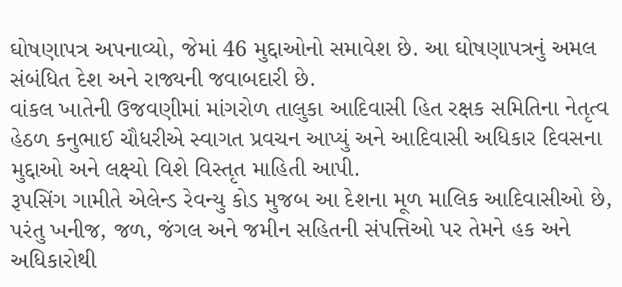ઘોષણાપત્ર અપનાવ્યો, જેમાં 46 મુદ્દાઓનો સમાવેશ છે. આ ઘોષણાપત્રનું અમલ સંબંધિત દેશ અને રાજ્યની જવાબદારી છે.
વાંકલ ખાતેની ઉજવણીમાં માંગરોળ તાલુકા આદિવાસી હિત રક્ષક સમિતિના નેતૃત્વ હેઠળ કનુભાઈ ચૌધરીએ સ્વાગત પ્રવચન આપ્યું અને આદિવાસી અધિકાર દિવસના મુદ્દાઓ અને લક્ષ્યો વિશે વિસ્તૃત માહિતી આપી.
રૂપસિંગ ગામીતે એલેન્ડ રેવન્યુ કોડ મુજબ આ દેશના મૂળ માલિક આદિવાસીઓ છે, પરંતુ ખનીજ, જળ, જંગલ અને જમીન સહિતની સંપત્તિઓ પર તેમને હક અને અધિકારોથી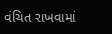વંચિત રાખવામાં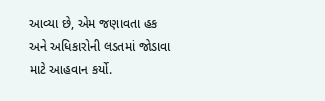આવ્યા છે, એમ જણાવતા હક અને અધિકારોની લડતમાં જોડાવા માટે આહવાન કર્યો.